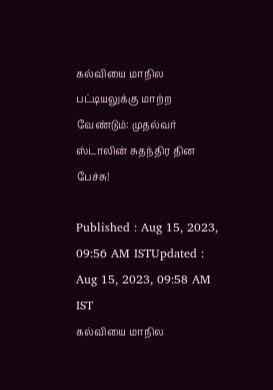கல்வியை மாநில பட்டியலுக்கு மாற்ற வேண்டும்: முதல்வர் ஸ்டாலின் சுதந்திர தின பேச்சு!

Published : Aug 15, 2023, 09:56 AM ISTUpdated : Aug 15, 2023, 09:58 AM IST
கல்வியை மாநில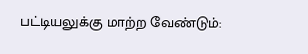பட்டியலுக்கு மாற்ற வேண்டும்: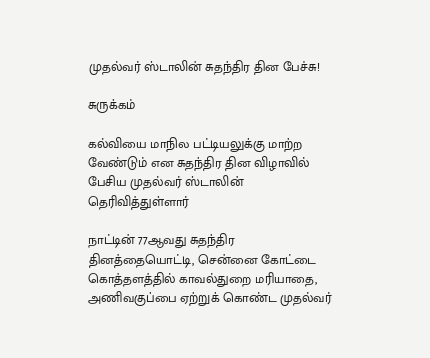முதல்வர் ஸ்டாலின் சுதந்திர தின பேச்சு!

சுருக்கம்

கல்வியை மாநில பட்டியலுக்கு மாற்ற வேண்டும் என சுதந்திர தின விழாவில் பேசிய முதல்வர் ஸ்டாலின் தெரிவித்துள்ளார்

நாட்டின் 77ஆவது சுதந்திர தினத்தையொட்டி, சென்னை கோட்டை கொத்தளத்தில் காவல்துறை மரியாதை, அணிவகுப்பை ஏற்றுக் கொண்ட முதல்வர்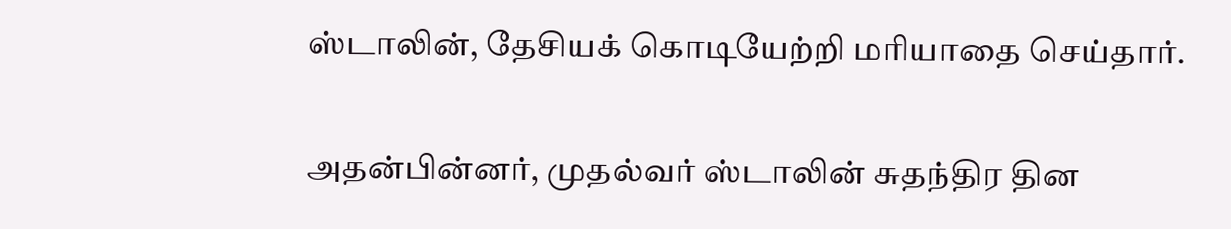ஸ்டாலின், தேசியக் கொடியேற்றி மரியாதை செய்தார்.

அதன்பின்னர், முதல்வர் ஸ்டாலின் சுதந்திர தின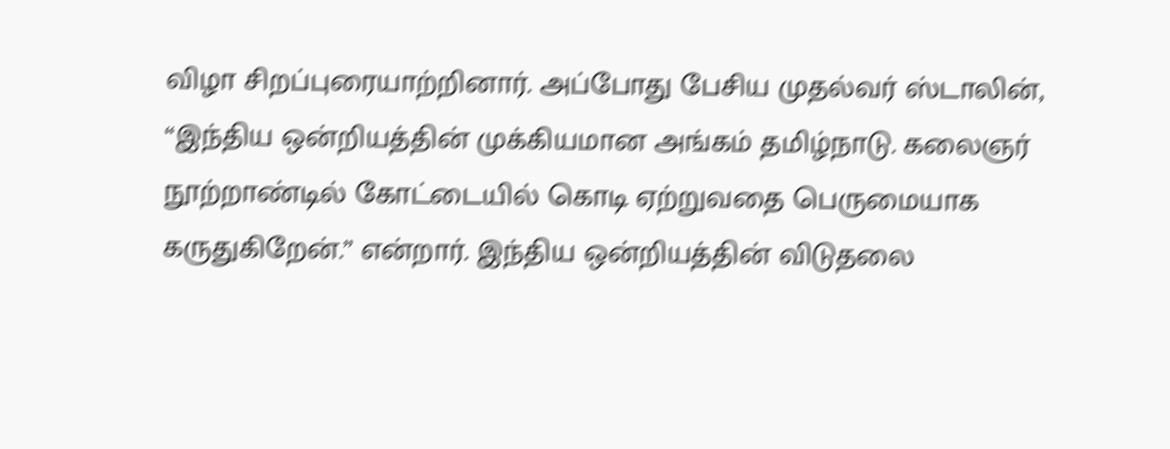விழா சிறப்புரையாற்றினார். அப்போது பேசிய முதல்வர் ஸ்டாலின், “இந்திய ஒன்றியத்தின் முக்கியமான அங்கம் தமிழ்நாடு. கலைஞர் நூற்றாண்டில் கோட்டையில் கொடி ஏற்றுவதை பெருமையாக கருதுகிறேன்.” என்றார். இந்திய ஒன்றியத்தின் விடுதலை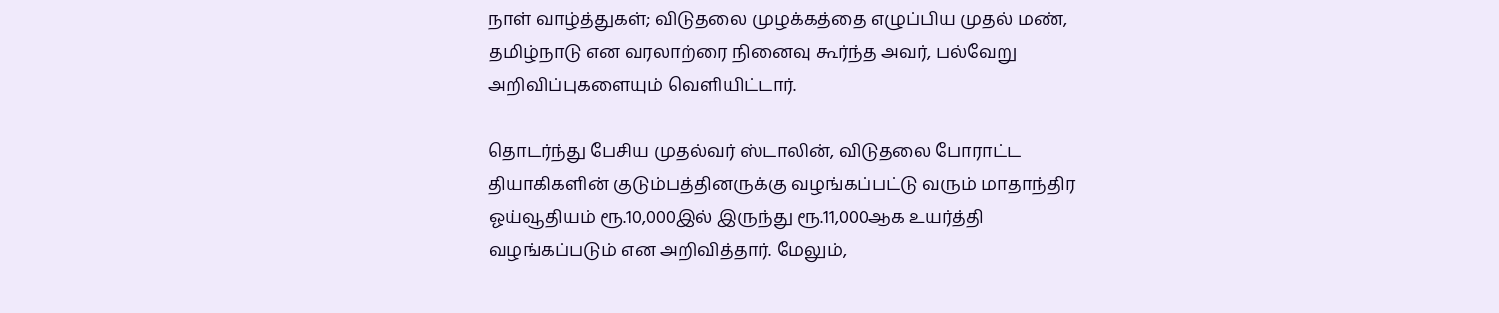நாள் வாழ்த்துகள்; விடுதலை முழக்கத்தை எழுப்பிய முதல் மண், தமிழ்நாடு என வரலாற்ரை நினைவு கூர்ந்த அவர், பல்வேறு அறிவிப்புகளையும் வெளியிட்டார்.

தொடர்ந்து பேசிய முதல்வர் ஸ்டாலின், விடுதலை போராட்ட தியாகிகளின் குடும்பத்தினருக்கு வழங்கப்பட்டு வரும் மாதாந்திர ஓய்வூதியம் ரூ.10,000இல் இருந்து ரூ.11,000ஆக உயர்த்தி வழங்கப்படும் என அறிவித்தார். மேலும்,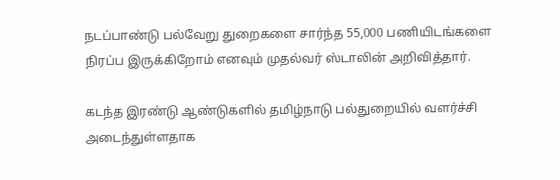நடப்பாண்டு பல்வேறு துறைகளை சார்ந்த 55,000 பணியிடங்களை நிரப்ப இருக்கிறோம் எனவும் முதல்வர் ஸ்டாலின் அறிவித்தார்.

கடந்த இரண்டு ஆண்டுகளில் தமிழ்நாடு பல்துறையில் வளர்ச்சி அடைந்துள்ளதாக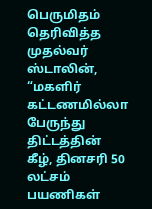பெருமிதம் தெரிவித்த முதல்வர் ஸ்டாலின், “மகளிர் கட்டணமில்லா பேருந்து திட்டத்தின் கீழ், தினசரி 50 லட்சம் பயணிகள்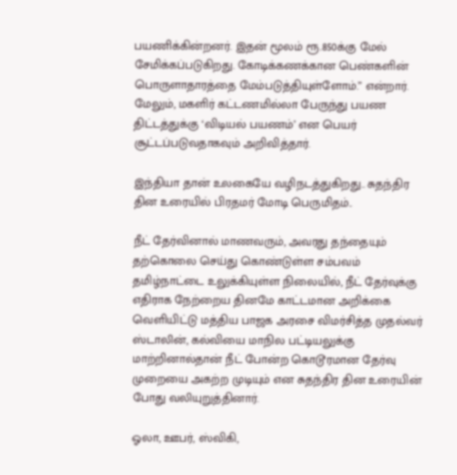பயணிக்கின்றனர். இதன் மூலம் ரூ.850க்கு மேல் சேமிக்கப்படுகிறது. கோடிக்கணக்கான பெண்களின் பொருளாதாரத்தை மேம்படுத்தியுள்ளோம்.” என்றார். மேலும், மகளிர் கட்டணமில்லா பேருந்து பயண திட்டத்துக்கு ‘விடியல் பயணம்’ என பெயர் சூட்டப்படுவதாகவும் அறிவித்தார்.

இந்தியா தான் உலகையே வழிநடத்துகிறது.. சுதந்திர தின உரையில் பிரதமர் மோடி பெருமிதம்..

நீட் தேர்வினால் மாணவரும், அவரது தந்தையும் தற்கொலை செய்து கொண்டுள்ள சம்பவம் தமிழ்நாட்டை உலுக்கியுள்ள நிலையில், நீட் தேர்வுக்கு எதிராக நேற்றைய தினமே காட்டமான அறிக்கை வெளியிட்டு மத்திய பாஜக அரசை விமர்சித்த முதல்வர் ஸ்டாலின், கல்வியை மாநில பட்டியலுக்கு மாற்றினால்தான் நீட் போன்ற கொடூரமான தேர்வு முறையை அகற்ற முடியும் என சுதந்திர தின உரையின் போது வலியுறுத்தினார்.

ஓலா, ஊபர், ஸ்விகி,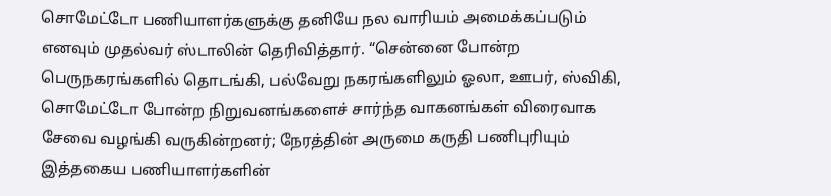சொமேட்டோ பணியாளர்களுக்கு தனியே நல வாரியம் அமைக்கப்படும் எனவும் முதல்வர் ஸ்டாலின் தெரிவித்தார். “சென்னை போன்ற பெருநகரங்களில் தொடங்கி, பல்வேறு நகரங்களிலும் ஓலா, ஊபர், ஸ்விகி, சொமேட்டோ போன்ற நிறுவனங்களைச் சார்ந்த வாகனங்கள் விரைவாக சேவை வழங்கி வருகின்றனர்; நேரத்தின் அருமை கருதி பணிபுரியும் இத்தகைய பணியாளர்களின்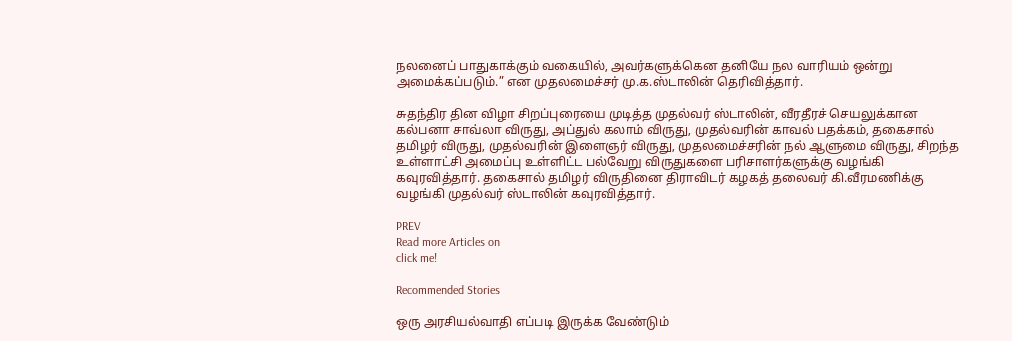நலனைப் பாதுகாக்கும் வகையில், அவர்களுக்கென தனியே நல வாரியம் ஒன்று அமைக்கப்படும்.” என முதலமைச்சர் மு.க.ஸ்டாலின் தெரிவித்தார்.

சுதந்திர தின விழா சிறப்புரையை முடித்த முதல்வர் ஸ்டாலின், வீரதீரச் செயலுக்கான கல்பனா சாவ்லா விருது, அப்துல் கலாம் விருது, முதல்வரின் காவல் பதக்கம், தகைசால் தமிழர் விருது, முதல்வரின் இளைஞர் விருது, முதலமைச்சரின் நல் ஆளுமை விருது, சிறந்த உள்ளாட்சி அமைப்பு உள்ளிட்ட பல்வேறு விருதுகளை பரிசாளர்களுக்கு வழங்கி கவுரவித்தார். தகைசால் தமிழர் விருதினை திராவிடர் கழகத் தலைவர் கி.வீரமணிக்கு வழங்கி முதல்வர் ஸ்டாலின் கவுரவித்தார்.

PREV
Read more Articles on
click me!

Recommended Stories

ஒரு அரசியல்வாதி எப்படி இருக்க வேண்டும்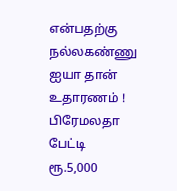என்பதற்கு நல்லகண்ணு ஐயா தான் உதாரணம் ! பிரேமலதா பேட்டி
ரூ.5,000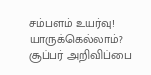சம்பளம் உயர்வு! யாருக்கெல்லாம்? சூப்பர் அறிவிப்பை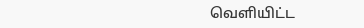வெளியிட்ட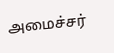அமைச்சர்